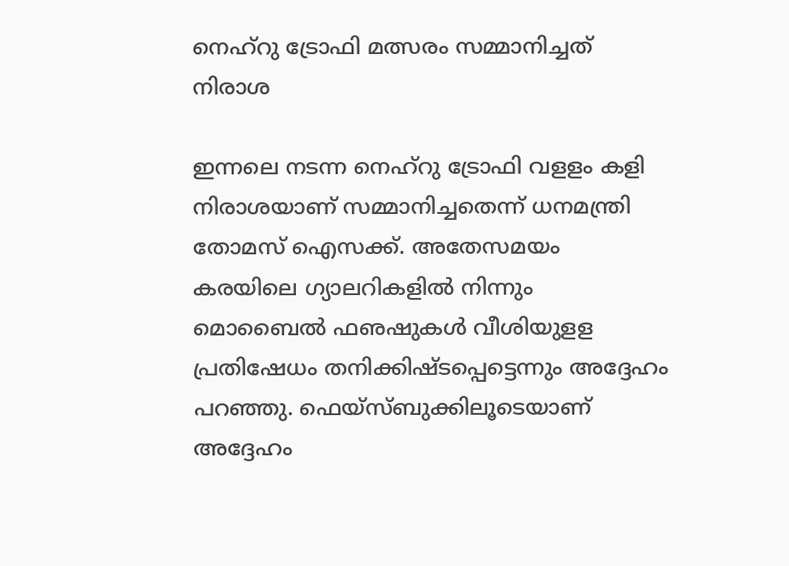നെഹ്‌റു ട്രോഫി മത്സരം സമ്മാനിച്ചത് നിരാശ

ഇന്നലെ നടന്ന നെഹ്‌റു ട്രോഫി വളളം കളി നിരാശയാണ് സമ്മാനിച്ചതെന്ന് ധനമന്ത്രി തോമസ് ഐസക്ക്. അതേസമയം കരയിലെ ഗ്യാലറികളില്‍ നിന്നും മൊബൈല്‍ ഫഌഷുകള്‍ വീശിയുളള പ്രതിഷേധം തനിക്കിഷ്ടപ്പെട്ടെന്നും അദ്ദേഹം പറഞ്ഞു. ഫെയ്‌സ്ബുക്കിലൂടെയാണ് അദ്ദേഹം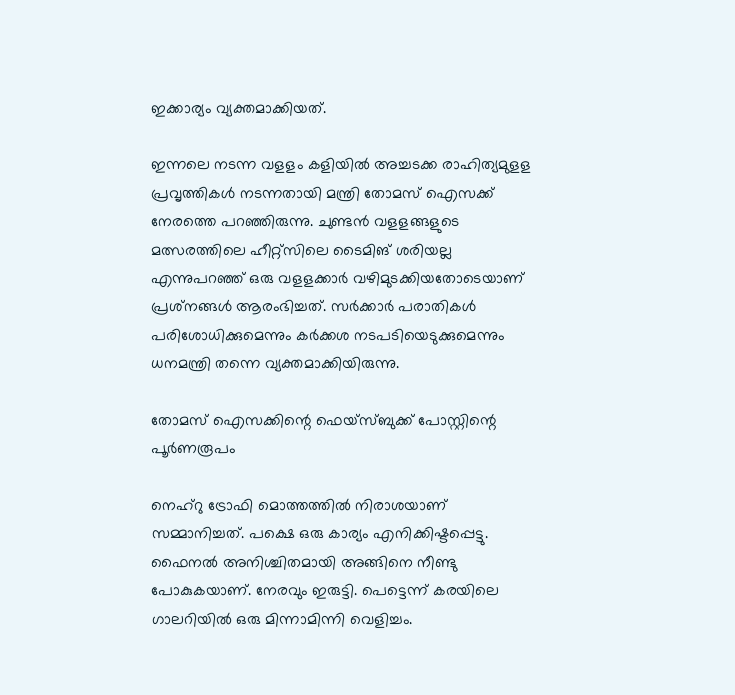ഇക്കാര്യം വ്യക്തമാക്കിയത്.

ഇന്നലെ നടന്ന വളളം കളിയില്‍ അച്ചടക്ക രാഹിത്യമുളള പ്രവൃത്തികള്‍ നടന്നതായി മന്ത്രി തോമസ് ഐസക്ക് നേരത്തെ പറഞ്ഞിരുന്നു. ചുണ്ടന്‍ വളളങ്ങളുടെ മത്സരത്തിലെ ഹീറ്റ്‌സിലെ ടൈമിങ് ശരിയല്ല എന്നുപറഞ്ഞ് ഒരു വളളക്കാര്‍ വഴിമുടക്കിയതോടെയാണ് പ്രശ്‌നങ്ങള്‍ ആരംഭിച്ചത്. സര്‍ക്കാര്‍ പരാതികള്‍ പരിശോധിക്കുമെന്നും കര്‍ക്കശ നടപടിയെടുക്കുമെന്നും ധനമന്ത്രി തന്നെ വ്യക്തമാക്കിയിരുന്നു.

തോമസ് ഐസക്കിന്റെ ഫെയ്‌സ്ബുക്ക് പോസ്റ്റിന്റെ പൂര്‍ണരൂപം

നെഹ്‌റു ട്രോഫി മൊത്തത്തില്‍ നിരാശയാണ് സമ്മാനിച്ചത്. പക്ഷെ ഒരു കാര്യം എനിക്കിഷ്ടപ്പെട്ടു. ഫൈനല്‍ അനിശ്ചിതമായി അങ്ങിനെ നീണ്ടു പോകുകയാണ്. നേരവും ഇരുട്ടി. പെട്ടെന്ന് കരയിലെ ഗാലറിയില്‍ ഒരു മിന്നാമിന്നി വെളിച്ചം.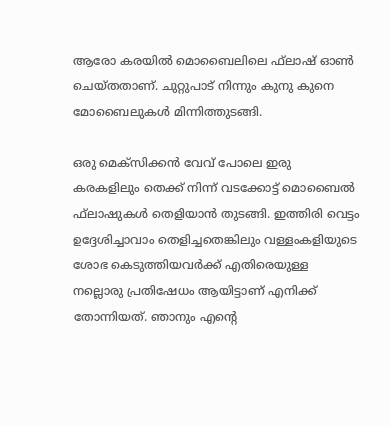ആരോ കരയില്‍ മൊബൈലിലെ ഫ്‌ലാഷ് ഓണ്‍ ചെയ്തതാണ്. ചുറ്റുപാട് നിന്നും കുനു കുനെ മോബൈലുകള്‍ മിന്നിത്തുടങ്ങി.

ഒരു മെക്‌സിക്കന്‍ വേവ് പോലെ ഇരു കരകളിലും തെക്ക് നിന്ന് വടക്കോട്ട് മൊബൈല്‍ ഫ്‌ലാഷുകള്‍ തെളിയാന്‍ തുടങ്ങി. ഇത്തിരി വെട്ടം ഉദ്ദേശിച്ചാവാം തെളിച്ചതെങ്കിലും വള്ളംകളിയുടെ ശോഭ കെടുത്തിയവര്‍ക്ക് എതിരെയുള്ള നല്ലൊരു പ്രതിഷേധം ആയിട്ടാണ് എനിക്ക് തോന്നിയത്. ഞാനും എന്റെ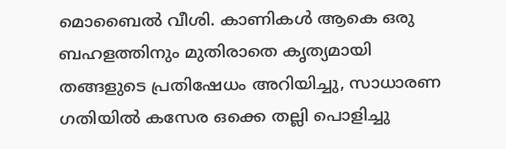മൊബൈല്‍ വീശി. കാണികള്‍ ആകെ ഒരു ബഹളത്തിനും മുതിരാതെ കൃത്യമായി തങ്ങളുടെ പ്രതിഷേധം അറിയിച്ചു, സാധാരണ ഗതിയില്‍ കസേര ഒക്കെ തല്ലി പൊളിച്ചു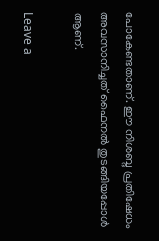പോകേണ്ടതാണ്. ഈ നിശബ്ദ പ്രതിഷേധം അവസാനിച്ചത് ഫൈനല്‍ തുടങ്ങിയപ്പോള്‍ ആണ്.

Leave a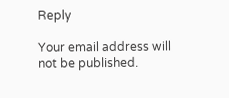Reply

Your email address will not be published.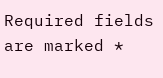Required fields are marked *